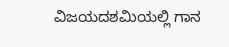ವಿಜಯದಶಮಿಯಲ್ಲಿ ಗಾನ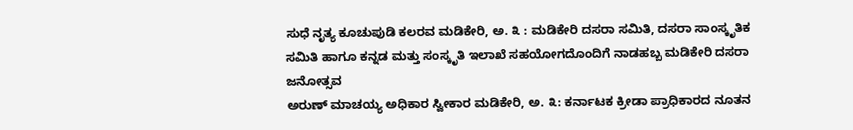ಸುಧೆ ನೃತ್ಯ ಕೂಚುಪುಡಿ ಕಲರವ ಮಡಿಕೇರಿ, ಅ. ೩ : ಮಡಿಕೇರಿ ದಸರಾ ಸಮಿತಿ, ದಸರಾ ಸಾಂಸ್ಕೃತಿಕ ಸಮಿತಿ ಹಾಗೂ ಕನ್ನಡ ಮತ್ತು ಸಂಸ್ಕೃತಿ ಇಲಾಖೆ ಸಹಯೋಗದೊಂದಿಗೆ ನಾಡಹಬ್ಬ ಮಡಿಕೇರಿ ದಸರಾ ಜನೋತ್ಸವ
ಅರುಣ್ ಮಾಚಯ್ಯ ಅಧಿಕಾರ ಸ್ವೀಕಾರ ಮಡಿಕೇರಿ, ಅ. ೩: ಕರ್ನಾಟಕ ಕ್ರೀಡಾ ಪ್ರಾಧಿಕಾರದ ನೂತನ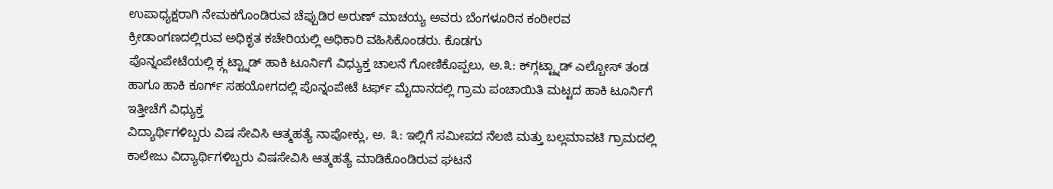ಉಪಾಧ್ಯಕ್ಷರಾಗಿ ನೇಮಕಗೊಂಡಿರುವ ಚೆಪ್ಪುಡಿರ ಅರುಣ್ ಮಾಚಯ್ಯ ಅವರು ಬೆಂಗಳೂರಿನ ಕಂಠೀರವ ಕ್ರೀಡಾಂಗಣದಲ್ಲಿರುವ ಅಧಿಕೃತ ಕಚೇರಿಯಲ್ಲಿ ಅಧಿಕಾರಿ ವಹಿಸಿಕೊಂಡರು. ಕೊಡಗು
ಪೊನ್ನಂಪೇಟೆಯಲ್ಲಿ ಕ್ಗ್ಗಟ್ಟ್ನಾಡ್ ಹಾಕಿ ಟೂರ್ನಿಗೆ ವಿಧ್ಯುಕ್ತ ಚಾಲನೆ ಗೋಣಿಕೊಪ್ಪಲು, ಅ.೩: ಕ್‌ಗ್ಗಟ್ಟ್ನಾಡ್ ಎಲ್ಬೋಸ್ ತಂಡ ಹಾಗೂ ಹಾಕಿ ಕೂರ್ಗ್ ಸಹಯೋಗದಲ್ಲಿ ಪೊನ್ನಂಪೇಟೆ ಟರ್ಫ್ ಮೈದಾನದಲ್ಲಿ ಗ್ರಾಮ ಪಂಚಾಯಿತಿ ಮಟ್ಟದ ಹಾಕಿ ಟೂರ್ನಿಗೆ ಇತ್ತೀಚೆಗೆ ವಿಧ್ಯುಕ್ತ
ವಿದ್ಯಾರ್ಥಿಗಳಿಬ್ಬರು ವಿಷ ಸೇವಿಸಿ ಆತ್ಮಹತ್ಯೆ ನಾಪೋಕ್ಲು, ಅ. ೩: ಇಲ್ಲಿಗೆ ಸಮೀಪದ ನೆಲಜಿ ಮತ್ತು ಬಲ್ಲಮಾವಟಿ ಗ್ರಾಮದಲ್ಲಿ ಕಾಲೇಜು ವಿದ್ಯಾರ್ಥಿಗಳಿಬ್ಬರು ವಿಷಸೇವಿಸಿ ಆತ್ಮಹತ್ಯೆ ಮಾಡಿಕೊಂಡಿರುವ ಘಟನೆ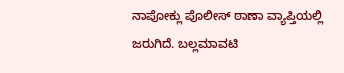ನಾಪೋಕ್ಲು ಪೊಲೀಸ್ ಠಾಣಾ ವ್ಯಾಪ್ತಿಯಲ್ಲಿ ಜರುಗಿದೆ. ಬಲ್ಲಮಾವಟಿ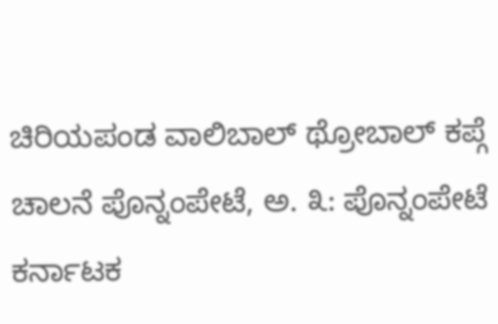ಚಿರಿಯಪಂಡ ವಾಲಿಬಾಲ್ ಥ್ರೋಬಾಲ್ ಕಪ್ಗೆ ಚಾಲನೆ ಪೊನ್ನಂಪೇಟೆ, ಅ. ೩: ಪೊನ್ನಂಪೇಟೆ ಕರ್ನಾಟಕ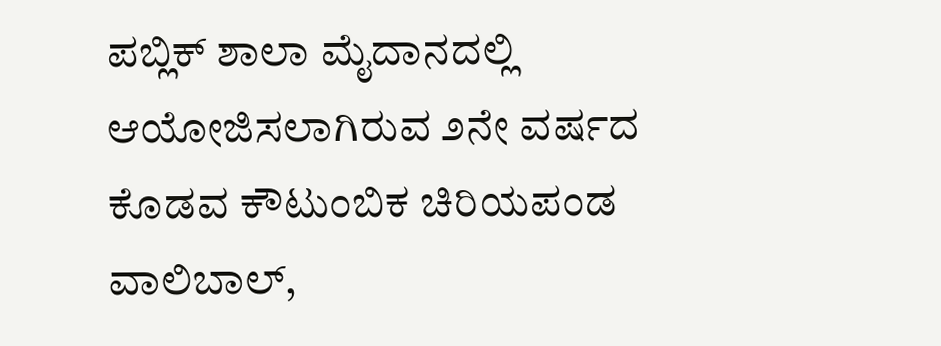ಪಬ್ಲಿಕ್ ಶಾಲಾ ಮೈದಾನದಲ್ಲಿ ಆಯೋಜಿಸಲಾಗಿರುವ ೨ನೇ ವರ್ಷದ ಕೊಡವ ಕೌಟುಂಬಿಕ ಚಿರಿಯಪಂಡ ವಾಲಿಬಾಲ್,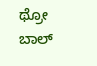ಥ್ರೋ ಬಾಲ್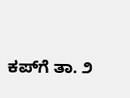ಕಪ್‌ಗೆ ತಾ. ೨